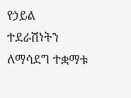የኃይል ተደራሽነትን ለማሳደግ ተቋማቱ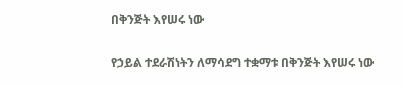በቅንጅት እየሠሩ ነው

የኃይል ተደራሽነትን ለማሳደግ ተቋማቱ በቅንጅት እየሠሩ ነው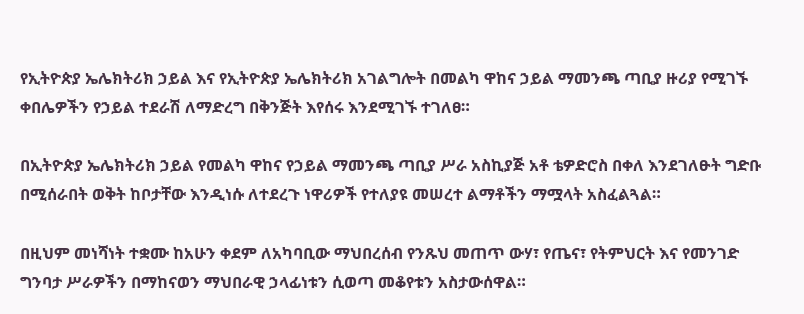የኢትዮጵያ ኤሌክትሪክ ኃይል እና የኢትዮጵያ ኤሌክትሪክ አገልግሎት በመልካ ዋከና ኃይል ማመንጫ ጣቢያ ዙሪያ የሚገኙ ቀበሌዎችን የኃይል ተደራሽ ለማድረግ በቅንጅት እየሰሩ እንደሚገኙ ተገለፀ።

በኢትዮጵያ ኤሌክትሪክ ኃይል የመልካ ዋከና የኃይል ማመንጫ ጣቢያ ሥራ አስኪያጅ አቶ ቴዎድሮስ በቀለ እንደገለፁት ግድቡ በሚሰራበት ወቅት ከቦታቸው እንዲነሱ ለተደረጉ ነዋሪዎች የተለያዩ መሠረተ ልማቶችን ማሟላት አስፈልጓል።

በዚህም መነሻነት ተቋሙ ከአሁን ቀደም ለአካባቢው ማህበረሰብ የንጹህ መጠጥ ውሃ፣ የጤና፣ የትምህርት እና የመንገድ ግንባታ ሥራዎችን በማከናወን ማህበራዊ ኃላፊነቱን ሲወጣ መቆየቱን አስታውሰዋል።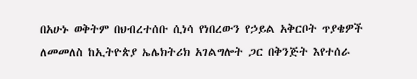በአሁኑ ወቅትም በህብረተሰቡ ሲነሳ የነበረውን የኃይል አቅርቦት ጥያቄዎች ለመመለስ ከኢትዮጵያ ኤሌክትሪክ አገልግሎት ጋር በቅንጅት እየተሰራ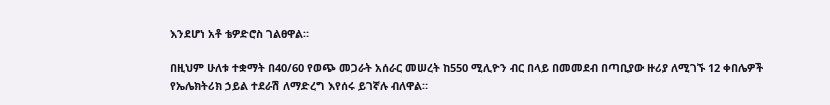እንደሆነ አቶ ቴዎድሮስ ገልፀዋል።

በዚህም ሁለቱ ተቋማት በ40/60 የወጭ መጋራት አሰራር መሠረት ከ550 ሚሊዮን ብር በላይ በመመደብ በጣቢያው ዙሪያ ለሚገኙ 12 ቀበሌዎች የኤሌክትሪክ ኃይል ተደራሽ ለማድረግ እየሰሩ ይገኛሉ ብለዋል።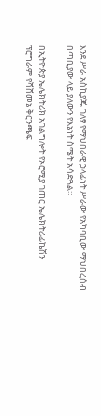እንደ ሥራ አስኪያጁ ገለፃ የማህበራዊ ኃላፊነት ሥራው የአካባቢው ማህበረሰብ በጣቢያው ላይ ያለውን የእኔነት ስሜት አሳድጓል።

በኢትዮጵያ ኤሌክትሪክ አገልግሎት የኦሮሚያ ገጠር ኤሌክትሪፊኬሽን ፕሮግራም የሻሸመኔ ቅርንጫፍ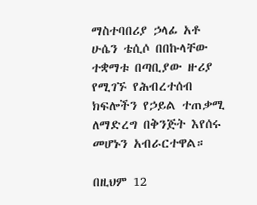ማስተባበሪያ ኃላፊ አቶ ሁሴን ቴሲሶ በበኩላቸው ተቋማቱ በጣቢያው ዙሪያ የሚገኙ የሕብረተሰብ ክፍሎችን የኃይል ተጠቃሚ ለማድረግ በቅንጅት እየሰሩ መሆኑን አብራርተዋል።

በዚህም 12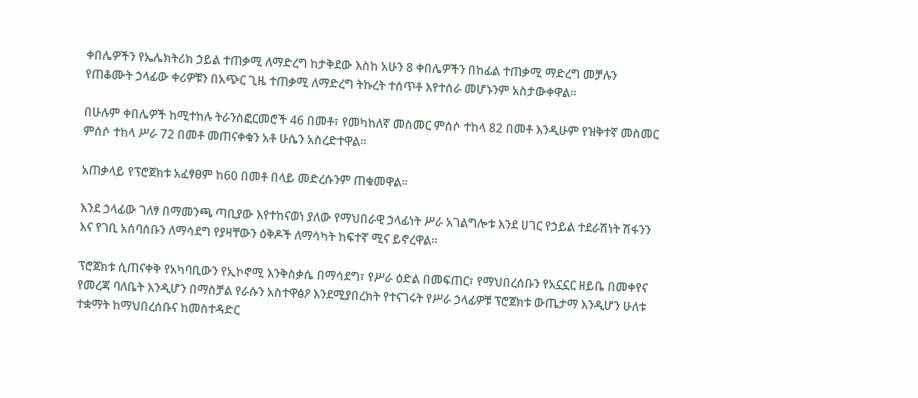ቀበሌዎችን የኤሌክትሪክ ኃይል ተጠቃሚ ለማድረግ ከታቅደው እስከ አሁን 8 ቀበሌዎችን በከፊል ተጠቃሚ ማድረግ መቻሉን የጠቆሙት ኃላፊው ቀሪዎቹን በአጭር ጊዜ ተጠቃሚ ለማድረግ ትኩረት ተሰጥቶ እየተሰራ መሆኑንም አስታውቀዋል።

በሁሉም ቀበሌዎች ከሚተከሉ ትራንስፎርመሮች 46 በመቶ፣ የመካከለኛ መስመር ምሰሶ ተከላ 82 በመቶ እንዲሁም የዝቅተኛ መስመር ምሰሶ ተከላ ሥራ 72 በመቶ መጠናቀቁን አቶ ሁሴን አስረድተዋል።

አጠቃላይ የፕሮጀክቱ አፈፃፀም ከ60 በመቶ በላይ መድረሱንም ጠቁመዋል።

እንደ ኃላፊው ገለፃ በማመንጫ ጣቢያው እየተከናወነ ያለው የማህበራዊ ኃላፊነት ሥራ አገልግሎቱ እንደ ሀገር የኃይል ተደራሽነት ሽፋንን እና የገቢ አሰባሰቡን ለማሳደግ የያዛቸውን ዕቅዶች ለማሳካት ከፍተኛ ሚና ይኖረዋል።

ፕሮጀክቱ ሲጠናቀቅ የአካባቢውን የኢኮኖሚ እንቅስቃሴ በማሳደግ፣ የሥራ ዕድል በመፍጠር፣ የማህበረሰቡን የአኗኗር ዘይቤ በመቀየና የመረጃ ባለቤት እንዲሆን በማስቻል የራሱን አስተዋፅዖ እንደሚያበረክት የተናገሩት የሥራ ኃላፊዎቹ ፕሮጀክቱ ውጤታማ እንዲሆን ሁለቱ ተቋማት ከማህበረሰቡና ከመስተዳድር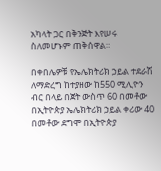አካላት ጋር በቅንጅት እየሠሩ ስለመሆኑም ጠቅሰዋል።

በቀበሌዎቹ የኤሌክትሪክ ኃይል ተደራሽ ለማድረግ ከተያዘው ከ550 ሚሊዮን ብር በላይ በጀት ውስጥ 60 በመቶው በኢትዮጵያ ኤሌክትሪክ ኃይል ቀሪው 40 በመቶው ደግሞ በኢትዮጵያ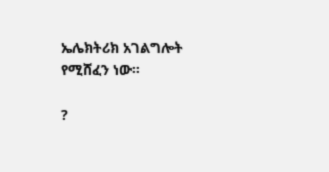ኤሌክትሪክ አገልግሎት የሚሸፈን ነው።

?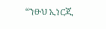“ንፁህ ኢነርጂ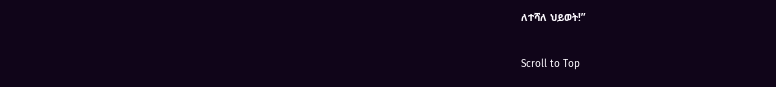ለተሻለ ህይወት!”

Scroll to Top